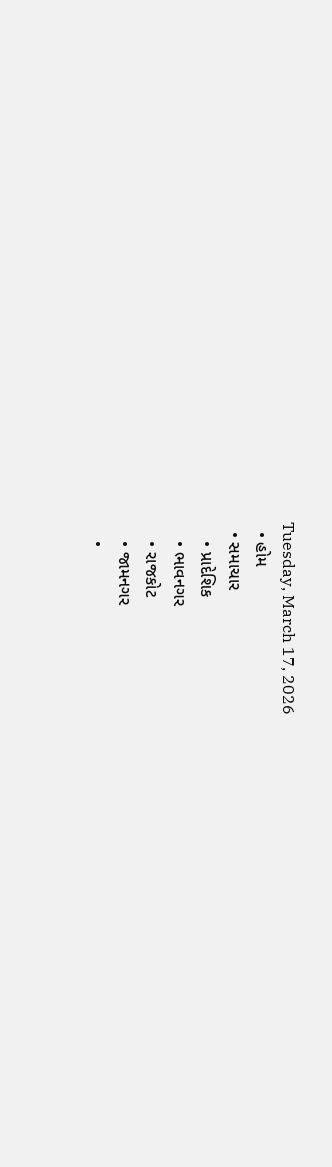Tuesday, March 17, 2026
  • હોમ
  • સમાચાર
    • પ્રાદેશિક
    • ભાવનગર
    • રાજકોટ
    • જામનગર
    •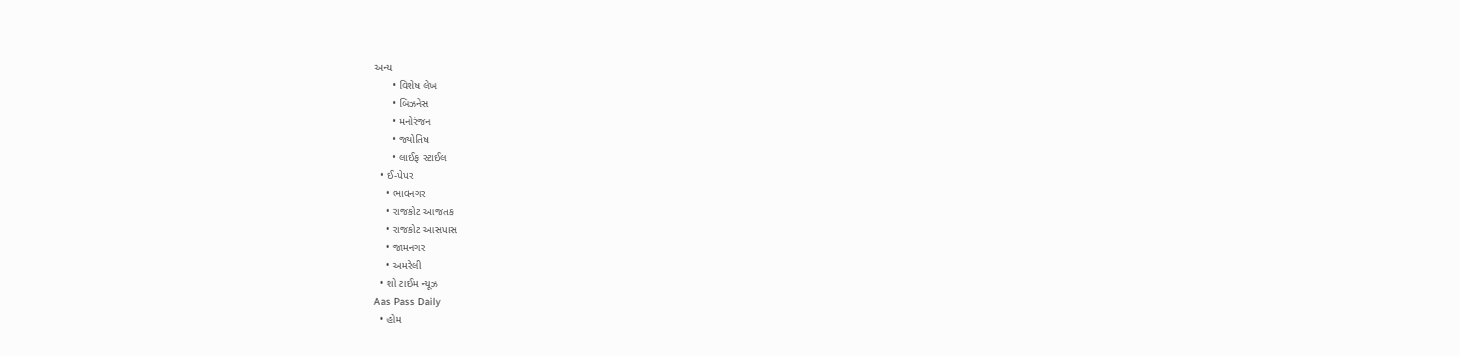અન્ય
      • વિશેષ લેખ
      • બિઝનેસ
      • મનોરંજન
      • જ્યોતિષ
      • લાઈફ સ્ટાઈલ
  • ઈ-પેપર
    • ભાવનગર
    • રાજકોટ આજતક
    • રાજકોટ આસપાસ
    • જામનગર
    • અમરેલી
  • શો ટાઈમ ન્યૂઝ
Aas Pass Daily
  • હોમ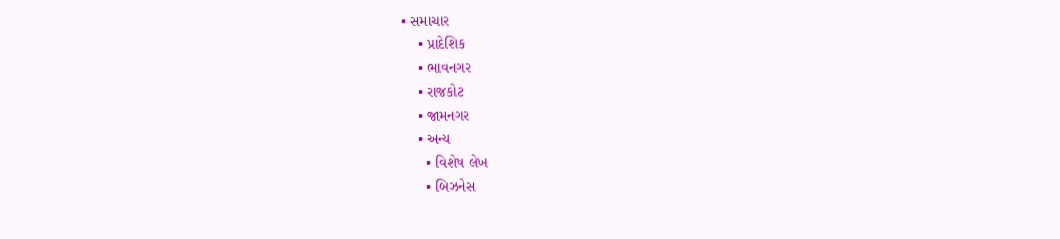• સમાચાર
    • પ્રાદેશિક
    • ભાવનગર
    • રાજકોટ
    • જામનગર
    • અન્ય
      • વિશેષ લેખ
      • બિઝનેસ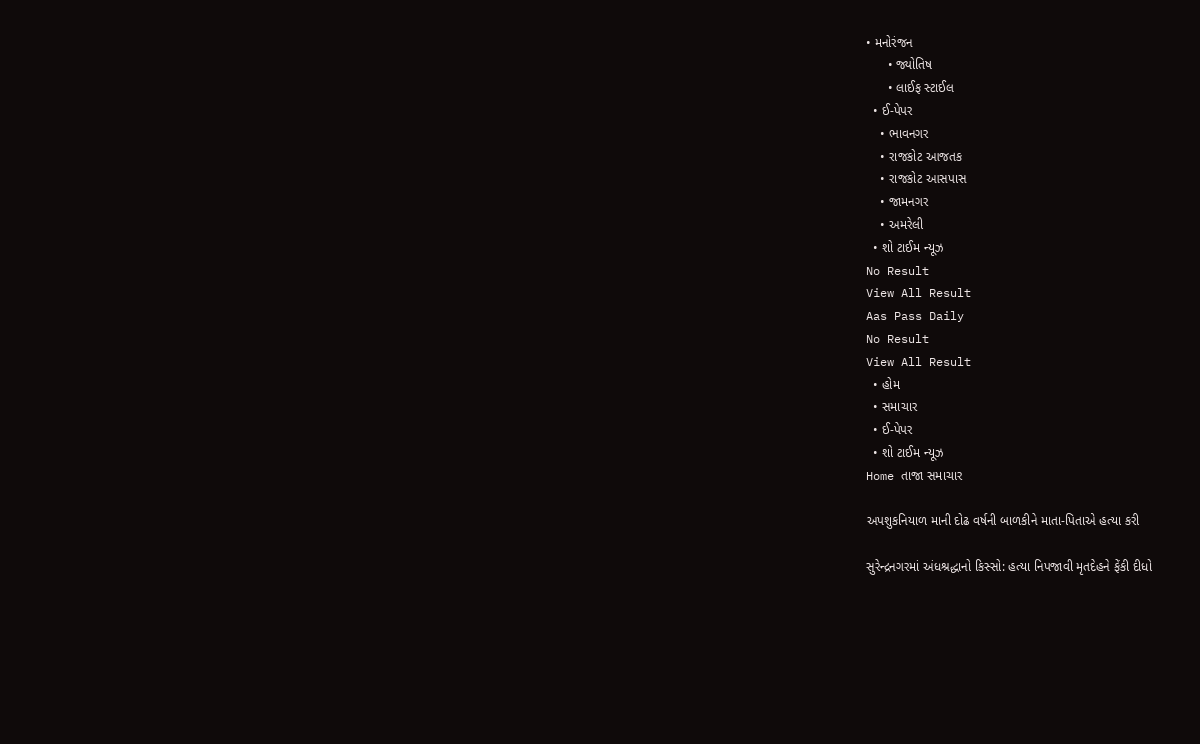• મનોરંજન
      • જ્યોતિષ
      • લાઈફ સ્ટાઈલ
  • ઈ-પેપર
    • ભાવનગર
    • રાજકોટ આજતક
    • રાજકોટ આસપાસ
    • જામનગર
    • અમરેલી
  • શો ટાઈમ ન્યૂઝ
No Result
View All Result
Aas Pass Daily
No Result
View All Result
  • હોમ
  • સમાચાર
  • ઈ-પેપર
  • શો ટાઈમ ન્યૂઝ
Home તાજા સમાચાર

અપશુકનિયાળ માની દોઢ વર્ષની બાળકીને માતા-પિતાએ હત્યા કરી

સુરેન્દ્રનગરમાં અંધશ્રદ્ધાનો કિસ્સો: હત્યા નિપજાવી મૃતદેહને ફેંકી દીધો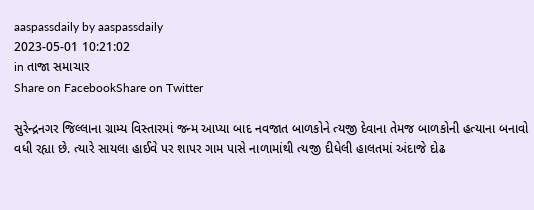aaspassdaily by aaspassdaily
2023-05-01 10:21:02
in તાજા સમાચાર
Share on FacebookShare on Twitter

સુરેન્દ્રનગર જિલ્લાના ગ્રામ્ય વિસ્તારમાં જન્મ આપ્યા બાદ નવજાત બાળકોને ત્યજી દેવાના તેમજ બાળકોની હત્યાના બનાવો વધી રહ્યા છે. ત્યારે સાયલા હાઈવે પર શાપર ગામ પાસે નાળામાંથી ત્યજી દીધેલી હાલતમાં અંદાજે દોઢ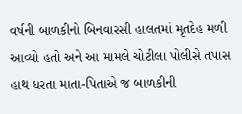વર્ષની બાળકીનો બિનવારસી હાલતમાં મૃતદેહ મળી આવ્યો હતો અને આ મામલે ચોટીલા પોલીસે તપાસ હાથ ધરતા માતા-પિતાએ જ બાળકીની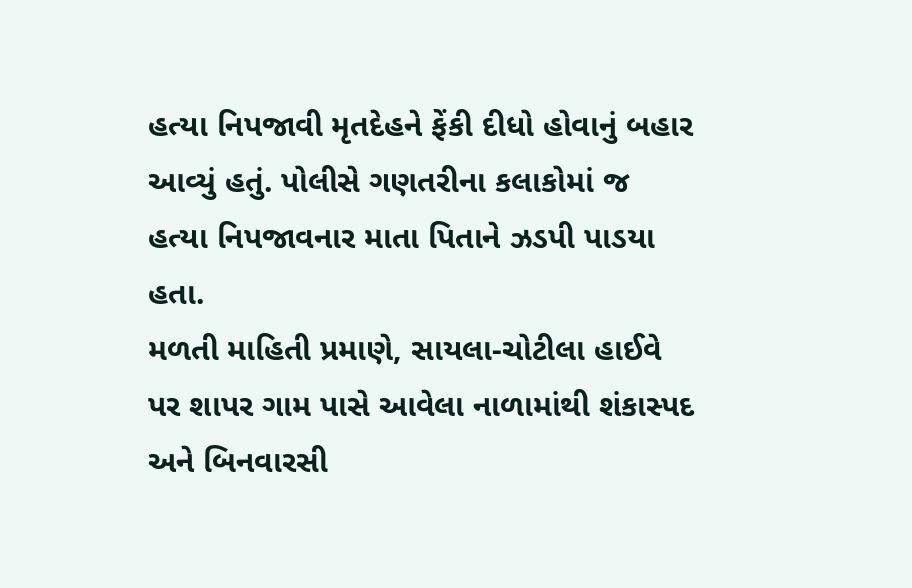હત્યા નિપજાવી મૃતદેહને ફેંકી દીધો હોવાનું બહાર આવ્યું હતું. પોલીસે ગણતરીના કલાકોમાં જ હત્યા નિપજાવનાર માતા પિતાને ઝડપી પાડયા હતા.
મળતી માહિતી પ્રમાણે, સાયલા-ચોટીલા હાઈવે પર શાપર ગામ પાસે આવેલા નાળામાંથી શંકાસ્પદ અને બિનવારસી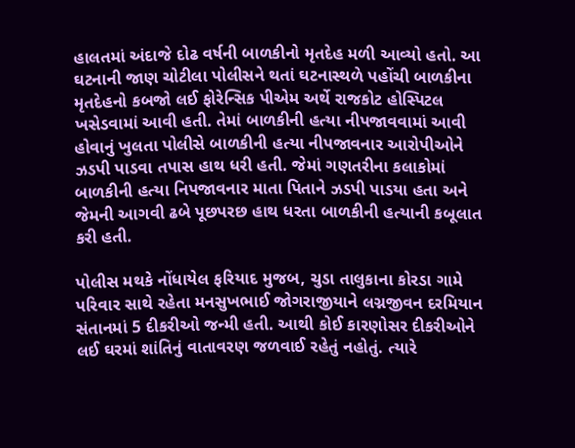હાલતમાં અંદાજે દોઢ વર્ષની બાળકીનો મૃતદેહ મળી આવ્યો હતો. આ ઘટનાની જાણ ચોટીલા પોલીસને થતાં ઘટનાસ્થળે પહોંચી બાળકીના મૃતદેહનો કબજો લઈ ફોરેન્સિક પીએમ અર્થે રાજકોટ હોસ્પિટલ ખસેડવામાં આવી હતી. તેમાં બાળકીની હત્યા નીપજાવવામાં આવી હોવાનું ખુલતા પોલીસે બાળકીની હત્યા નીપજાવનાર આરોપીઓને ઝડપી પાડવા તપાસ હાથ ધરી હતી. જેમાં ગણતરીના કલાકોમાં બાળકીની હત્યા નિપજાવનાર માતા પિતાને ઝડપી પાડયા હતા અને જેમની આગવી ઢબે પૂછપરછ હાથ ધરતા બાળકીની હત્યાની કબૂલાત કરી હતી.

પોલીસ મથકે નોંધાયેલ ફરિયાદ મુજબ, ચુડા તાલુકાના કોરડા ગામે પરિવાર સાથે રહેતા મનસુખભાઈ જોગરાજીયાને લગ્નજીવન દરમિયાન સંતાનમાં 5 દીકરીઓ જન્મી હતી. આથી કોઈ કારણોસર દીકરીઓને લઈ ઘરમાં શાંતિનું વાતાવરણ જળવાઈ રહેતું નહોતું. ત્યારે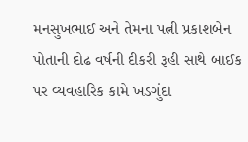મનસુખભાઈ અને તેમના પત્ની પ્રકાશબેન પોતાની દોઢ વર્ષની દીકરી રૂહી સાથે બાઈક પર વ્યવહારિક કામે ખડગુંદા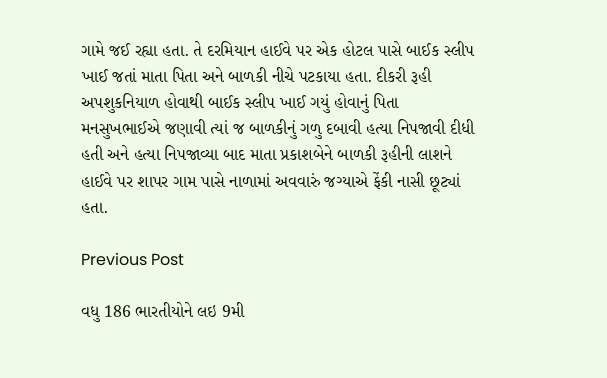ગામે જઈ રહ્યા હતા. તે દરમિયાન હાઈવે પર એક હોટલ પાસે બાઈક સ્લીપ ખાઈ જતાં માતા પિતા અને બાળકી નીચે પટકાયા હતા. દીકરી રૂહી અપશુકનિયાળ હોવાથી બાઈક સ્લીપ ખાઈ ગયું હોવાનું પિતા મનસુખભાઈએ જણાવી ત્યાં જ બાળકીનું ગળુ દબાવી હત્યા નિપજાવી દીધી હતી અને હત્યા નિપજાવ્યા બાદ માતા પ્રકાશબેને બાળકી રૂહીની લાશને હાઈવે પર શાપર ગામ પાસે નાળામાં અવવારું જગ્યાએ ફેંકી નાસી છૂટ્યાં હતા.

Previous Post

વધુ 186 ભારતીયોને લઇ 9મી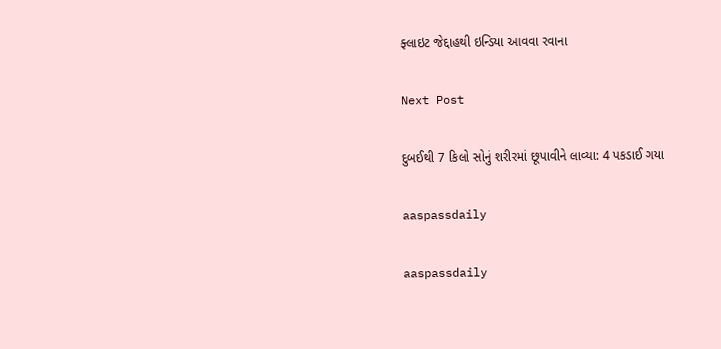ફ્લાઇટ જેદ્દાહથી ઇન્ડિયા આવવા રવાના

Next Post

દુબઈથી 7 કિલો સોનું શરીરમાં છૂપાવીને લાવ્યા: 4 પકડાઈ ગયા

aaspassdaily

aaspassdaily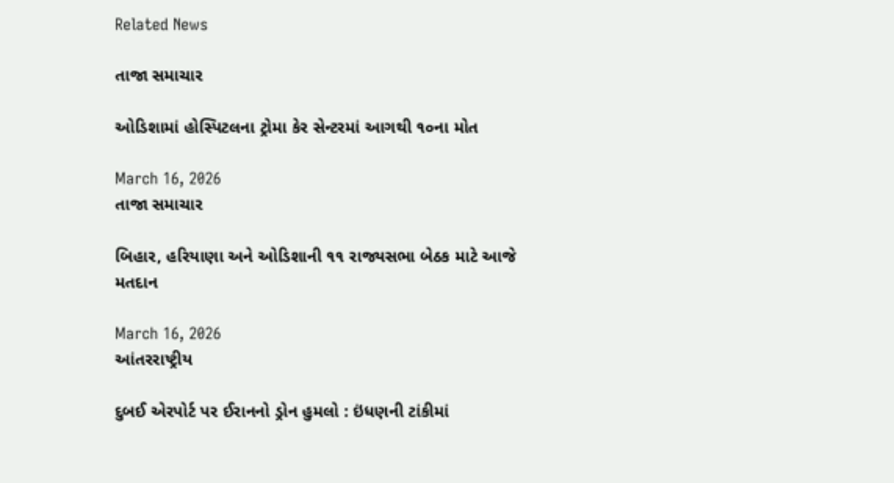Related News

તાજા સમાચાર

ઓડિશામાં હોસ્પિટલના ટ્રોમા કેર સેન્ટરમાં આગથી ૧૦ના મોત

March 16, 2026
તાજા સમાચાર

બિહાર, હરિયાણા અને ઓડિશાની ૧૧ રાજ્યસભા બેઠક માટે આજે મતદાન

March 16, 2026
આંતરરાષ્ટ્રીય

દુબઈ એરપોર્ટ પર ઈરાનનો ડ્રોન હુમલો : ઇંધણની ટાંકીમાં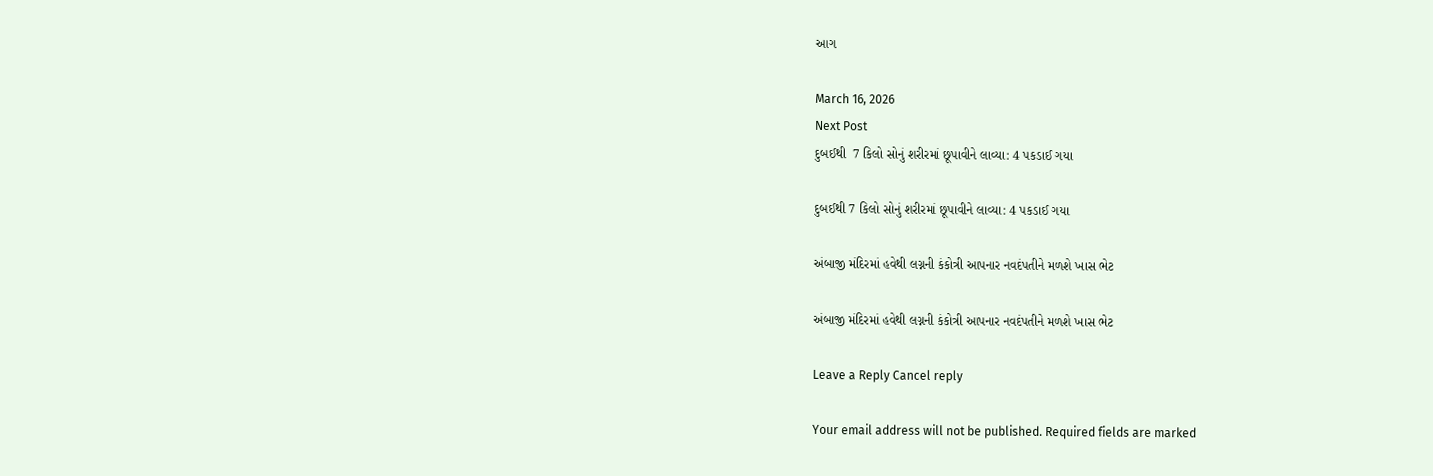આગ

March 16, 2026
Next Post
દુબઈથી  7 કિલો સોનું શરીરમાં છૂપાવીને લાવ્યા: 4 પકડાઈ ગયા

દુબઈથી 7 કિલો સોનું શરીરમાં છૂપાવીને લાવ્યા: 4 પકડાઈ ગયા

અંબાજી મંદિરમાં હવેથી લગ્નની કંકોત્રી આપનાર નવદંપતીને મળશે ખાસ ભેટ

અંબાજી મંદિરમાં હવેથી લગ્નની કંકોત્રી આપનાર નવદંપતીને મળશે ખાસ ભેટ

Leave a Reply Cancel reply

Your email address will not be published. Required fields are marked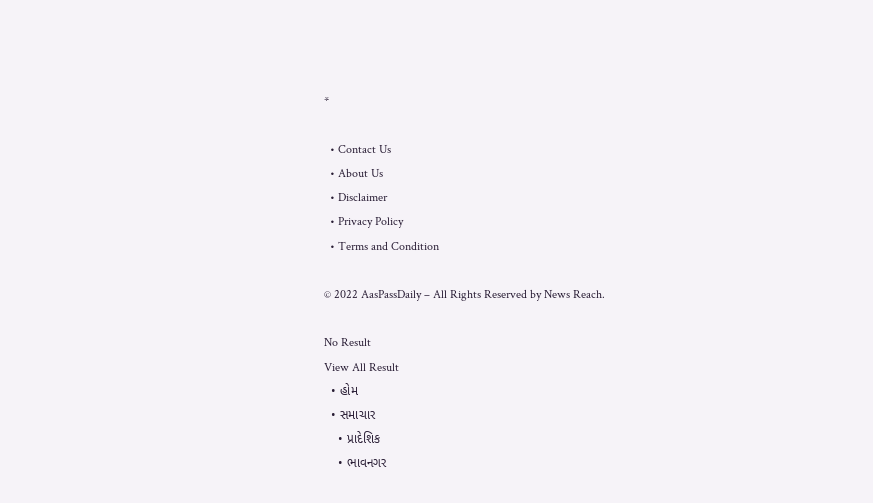*

  • Contact Us
  • About Us
  • Disclaimer
  • Privacy Policy
  • Terms and Condition

© 2022 AasPassDaily – All Rights Reserved by News Reach.

No Result
View All Result
  • હોમ
  • સમાચાર
    • પ્રાદેશિક
    • ભાવનગર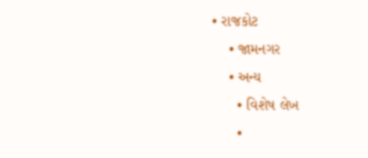• રાજકોટ
    • જામનગર
    • અન્ય
      • વિશેષ લેખ
      •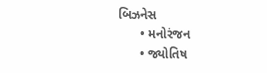બિઝનેસ
      • મનોરંજન
      • જ્યોતિષ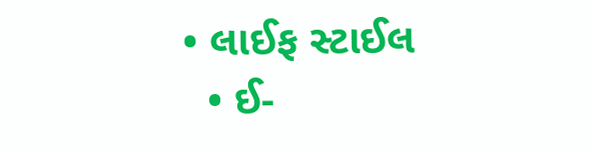• લાઈફ સ્ટાઈલ
  • ઈ-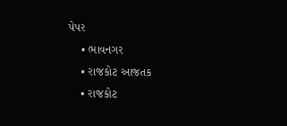પેપર
    • ભાવનગર
    • રાજકોટ આજતક
    • રાજકોટ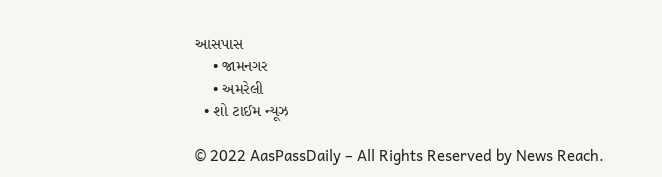આસપાસ
    • જામનગર
    • અમરેલી
  • શો ટાઈમ ન્યૂઝ

© 2022 AasPassDaily – All Rights Reserved by News Reach.